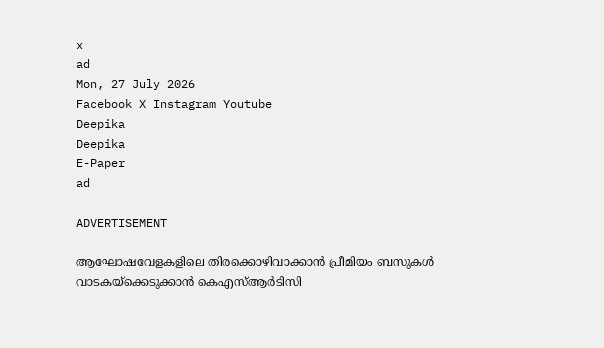x
ad
Mon, 27 July 2026
Facebook X Instagram Youtube
Deepika
Deepika
E-Paper
ad

ADVERTISEMENT

ആഘോഷവേളകളിലെ തിരക്കൊഴിവാക്കാൻ പ്രീമിയം ബസുകൾ വാടകയ്ക്കെടുക്കാൻ കെഎസ്ആർടിസി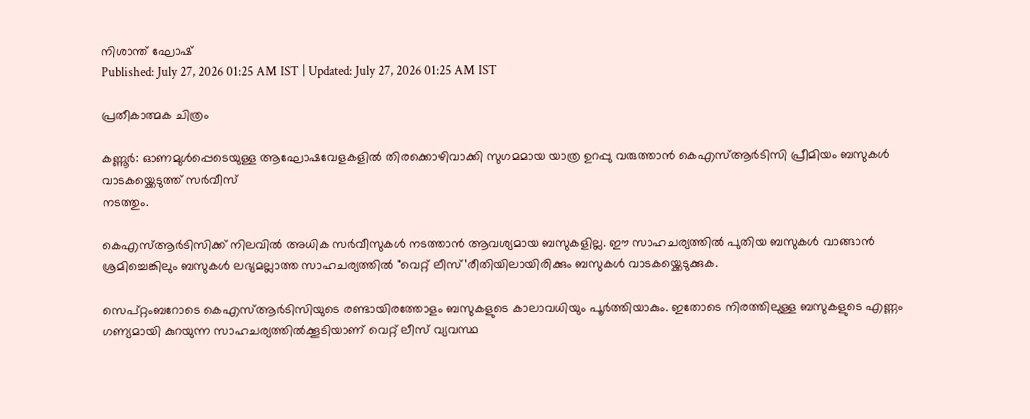നിശാന്ത് ഘോഷ്
Published: July 27, 2026 01:25 AM IST | Updated: July 27, 2026 01:25 AM IST

പ്രതീകാത്മക ചിത്രം

കണ്ണൂര്‍: ഓണമുൾപ്പെടെയുള്ള ആഘോഷവേളകളിൽ തിരക്കൊഴിവാക്കി സുഗമമായ യാത്ര ഉറപ്പു വരുത്താൻ കെഎസ്ആർടിസി പ്രീമിയം ബസുകൾ വാടകയ്ക്കെടുത്ത് സർവീസ്
നടത്തും.

കെഎസ്ആർടിസിക്ക് നിലവിൽ അധിക സർവീസുകൾ നടത്താൻ ആവശ്യമായ ബസുകളില്ല. ഈ സാഹചര്യത്തിൽ പുതിയ ബസുകൾ വാങ്ങാൻ ശ്രമിച്ചെങ്കിലും ബസുകൾ ലഭ്യമല്ലാത്ത സാഹചര്യത്തിൽ "വെറ്റ് ലീസ്’രീതിയിലായിരിക്കും ബസുകള്‍ വാടകയ്ക്കെടുക്കുക.

സെപ്റ്റംബറോടെ കെഎസ്ആര്‍ടിസിയുടെ രണ്ടായിരത്തോളം ബസുകളുടെ കാലാവധിയും പൂർത്തിയാകും. ഇതോടെ നിരത്തിലുള്ള ബസുകളുടെ എണ്ണം ഗണ്യമായി കുറയുന്ന സാഹചര്യത്തിൽക്കൂടിയാണ് വെറ്റ് ലീസ് വ്യവസ്ഥ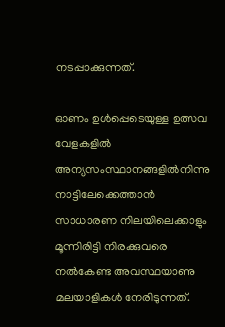നടപ്പാക്കുന്നത്.

ഓണം ഉൾപ്പെടെയുള്ള ഉത്സവ വേളകളിൽ അന്യസംസ്ഥാനങ്ങളിൽനിന്നു നാട്ടിലേക്കെത്താൻ സാധാരണ നിലയിലെക്കാളും മൂന്നിരിട്ടി നിരക്കുവരെ നൽകേണ്ട അവസ്ഥയാണു മലയാളികൾ നേരിടുന്നത്.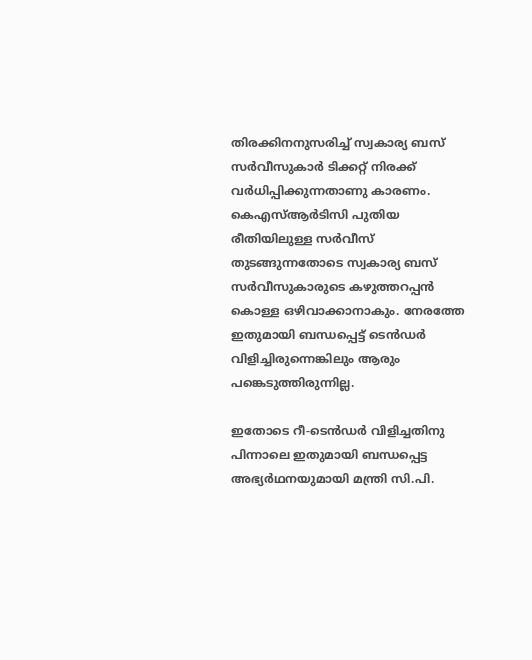തിരക്കിനനുസരിച്ച് സ്വകാര്യ ബസ് സർവീസുകാർ ടിക്കറ്റ് നിരക്ക് വർധിപ്പിക്കുന്നതാണു കാരണം. കെഎസ്ആർടിസി പുതിയ രീതിയിലുള്ള സർവീസ് തുടങ്ങുന്നതോടെ സ്വകാര്യ ബസ് സർവീസുകാരുടെ കഴുത്തറപ്പൻ കൊള്ള ഒഴിവാക്കാനാകും. നേരത്തേ ഇതുമായി ബന്ധപ്പെട്ട് ടെൻഡർ വിളിച്ചിരുന്നെങ്കിലും ആരും പങ്കെടുത്തിരുന്നില്ല.

ഇതോടെ റീ-ടെൻഡർ വിളിച്ചതിനു പിന്നാലെ ഇതുമായി ബന്ധപ്പെട്ട അഭ്യർഥനയുമായി മന്ത്രി സി.പി.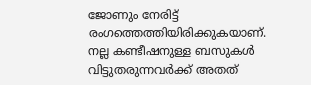ജോണും നേരിട്ട് രംഗത്തെത്തിയിരിക്കുകയാണ്. നല്ല കണ്ടീഷനുള്ള ബസുകൾ വിട്ടുതരുന്നവർക്ക് അതത്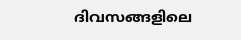ദിവസങ്ങളിലെ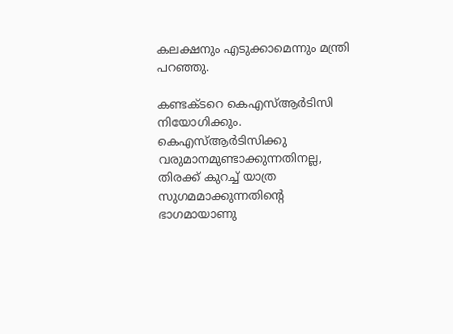കലക്ഷനും എടുക്കാമെന്നും മന്ത്രി പറഞ്ഞു.

കണ്ടക്ടറെ കെഎസ്ആർടിസി നിയോഗിക്കും. കെഎസ്ആർടിസിക്കു വരുമാനമുണ്ടാക്കുന്നതിനല്ല, തിരക്ക് കുറച്ച് യാത്ര സുഗമമാക്കുന്നതിന്‍റെ ഭാഗമായാണു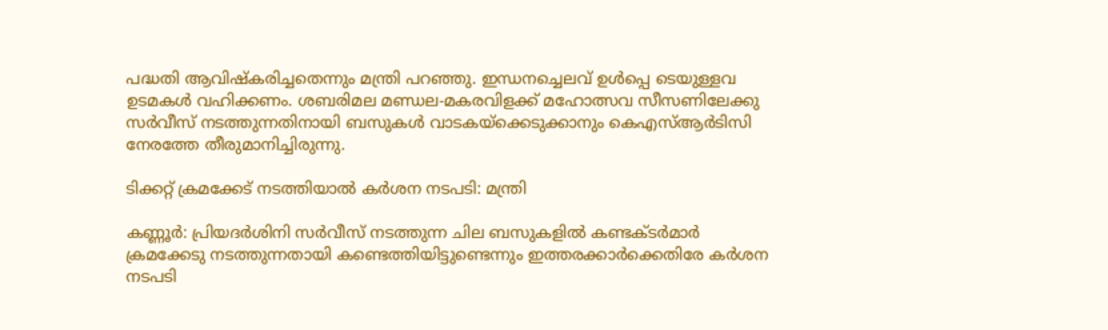പദ്ധതി ആവിഷ്കരിച്ചതെന്നും മന്ത്രി പറഞ്ഞു. ഇന്ധനച്ചെലവ് ഉൾപ്പെ ടെയുള്ളവ ഉടമകൾ വഹിക്കണം. ശബരിമല മണ്ഡല-മകരവിളക്ക് മഹോത്സവ സീസണിലേക്കു സര്‍വീസ് നടത്തുന്നതിനായി ബസുകള്‍ വാടകയ്ക്കെടുക്കാനും കെഎസ്ആര്‍ടിസി നേരത്തേ തീരുമാനിച്ചിരുന്നു.

ടിക്കറ്റ് ക്രമക്കേട് നടത്തിയാൽ കർശന നടപടി: മന്ത്രി

കണ്ണൂര്‍: പ്രിയദര്‍ശിനി സർവീസ് നടത്തുന്ന ചില ബസുകളിൽ കണ്ടക്‌ടർമാർ ക്രമക്കേടു നടത്തുന്നതായി കണ്ടെത്തിയിട്ടുണ്ടെന്നും ഇത്തരക്കാർക്കെതിരേ കർശന നടപടി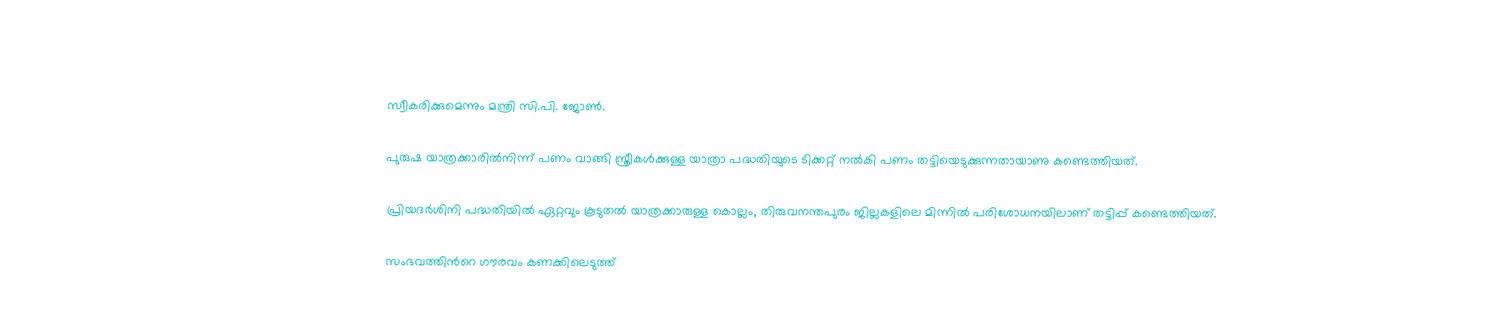സ്വീകരിക്കുമെന്നും മന്ത്രി സി.പി. ജോൺ.

പുരുഷ യാത്രക്കാരിൽനിന്ന് പണം വാങ്ങി സ്ത്രീകൾക്കുള്ള യാത്രാ പദ്ധതിയുടെ ടിക്കറ്റ് നൽകി പണം തട്ടിയെടുക്കുന്നതായാണു കണ്ടെത്തിയത്.

പ്രിയദര്‍ശിനി പദ്ധതിയില്‍ ഏറ്റവും കൂടുതല്‍ യാത്രക്കാരുള്ള കൊല്ലം, തിരുവനന്തപുരം ജില്ലകളിലെ മിന്നിൽ പരിശോധനയിലാണ് തട്ടിപ്പ് കണ്ടെത്തിയത്.

സംഭവത്തിന്‍റെ ഗൗരവം കണക്കിലെടുത്ത്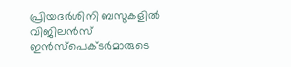പ്രിയദര്‍ശിനി ബസുകളില്‍ വിജിലന്‍സ് ഇന്‍സ്‌പെക്ടര്‍മാരുടെ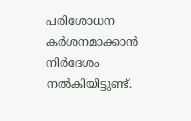പരിശോധന കര്‍ശനമാക്കാന്‍ നിർദേശം നല്‍കിയിട്ടുണ്ട്.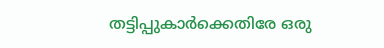തട്ടിപ്പുകാർക്കെതിരേ ഒരു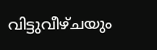വിട്ടുവീഴ്ചയും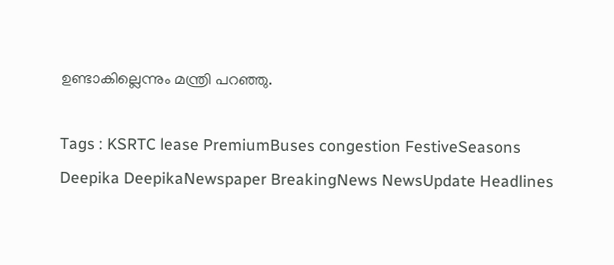ഉണ്ടാകില്ലെന്നും മന്ത്രി പറഞ്ഞു.

Tags : KSRTC lease PremiumBuses congestion FestiveSeasons Deepika DeepikaNewspaper BreakingNews NewsUpdate Headlines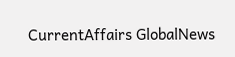CurrentAffairs GlobalNews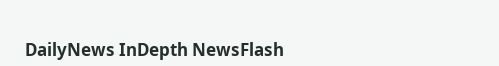DailyNews InDepth NewsFlash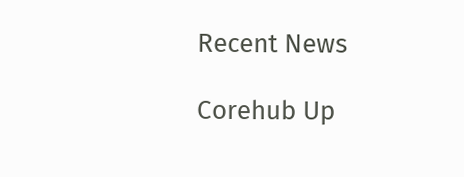Recent News

Corehub Up